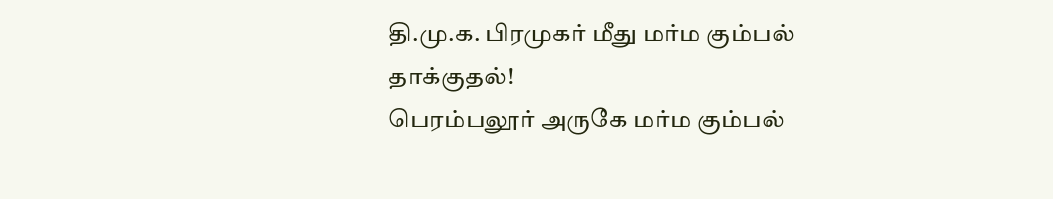தி.மு.க. பிரமுகர் மீது மர்ம கும்பல் தாக்குதல்!
பெரம்பலூர் அருகே மர்ம கும்பல்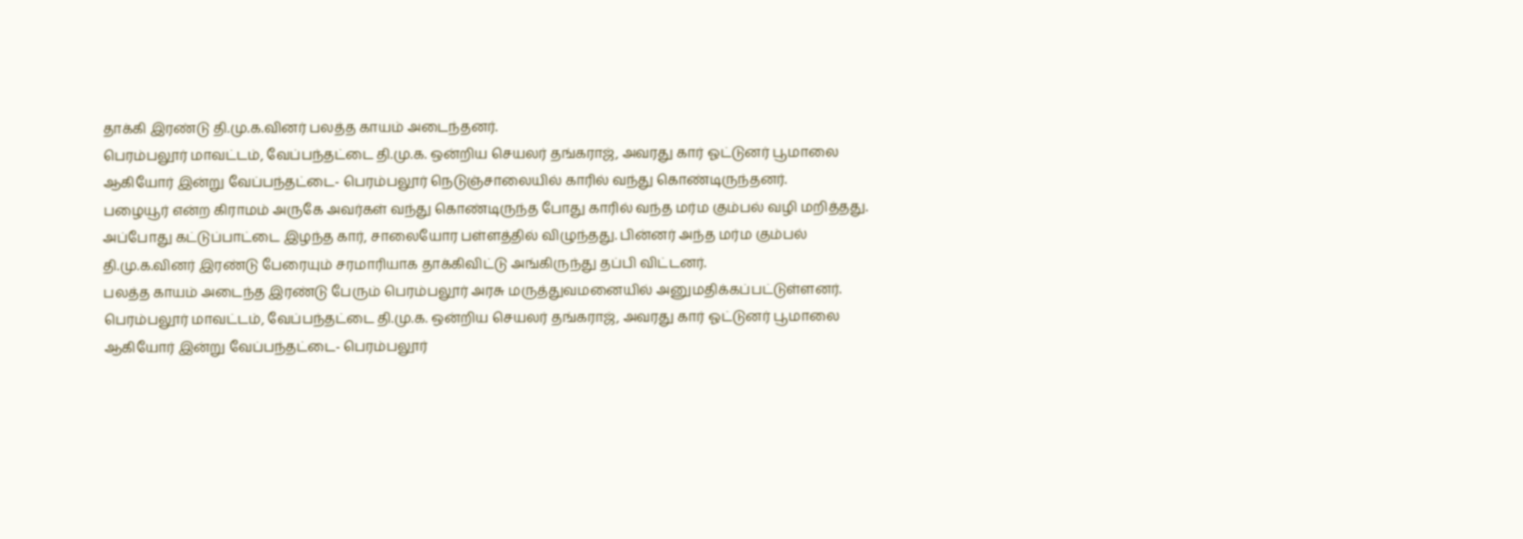தாக்கி இரண்டு தி.மு.க.வினர் பலத்த காயம் அடைந்தனர்.
பெரம்பலூர் மாவட்டம், வேப்பந்தட்டை தி.மு.க. ஒன்றிய செயலர் தங்கராஜ், அவரது கார் ஓட்டுனர் பூமாலை ஆகியோர் இன்று வேப்பந்தட்டை- பெரம்பலூர் நெடுஞ்சாலையில் காரில் வந்து கொண்டிருந்தனர்.
பழையூர் என்ற கிராமம் அருகே அவர்கள் வந்து கொண்டிருந்த போது காரில் வந்த மர்ம கும்பல் வழி மறித்தது. அப்போது கட்டுப்பாட்டை இழந்த கார், சாலையோர பள்ளத்தில் விழுந்தது. பின்னர் அந்த மர்ம கும்பல் தி.மு.க.வினர் இரண்டு பேரையும் சரமாரியாக தாக்கிவிட்டு அங்கிருந்து தப்பி விட்டனர்.
பலத்த காயம் அடைந்த இரண்டு பேரும் பெரம்பலூர் அரசு மருத்துவமனையில் அனுமதிக்கப்பட்டுள்ளனர்.
பெரம்பலூர் மாவட்டம், வேப்பந்தட்டை தி.மு.க. ஒன்றிய செயலர் தங்கராஜ், அவரது கார் ஓட்டுனர் பூமாலை ஆகியோர் இன்று வேப்பந்தட்டை- பெரம்பலூர்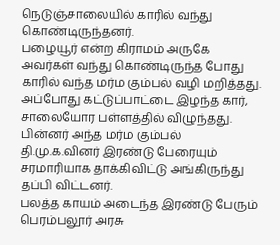நெடுஞ்சாலையில் காரில் வந்து கொண்டிருந்தனர்.
பழையூர் என்ற கிராமம் அருகே அவர்கள் வந்து கொண்டிருந்த போது காரில் வந்த மர்ம கும்பல் வழி மறித்தது. அப்போது கட்டுப்பாட்டை இழந்த கார், சாலையோர பள்ளத்தில் விழுந்தது. பின்னர் அந்த மர்ம கும்பல் தி.மு.க.வினர் இரண்டு பேரையும் சரமாரியாக தாக்கிவிட்டு அங்கிருந்து தப்பி விட்டனர்.
பலத்த காயம் அடைந்த இரண்டு பேரும் பெரம்பலூர் அரசு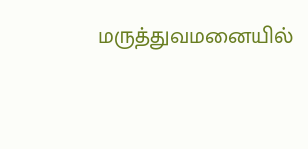மருத்துவமனையில்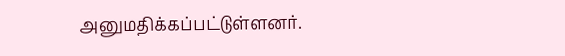அனுமதிக்கப்பட்டுள்ளனர்.